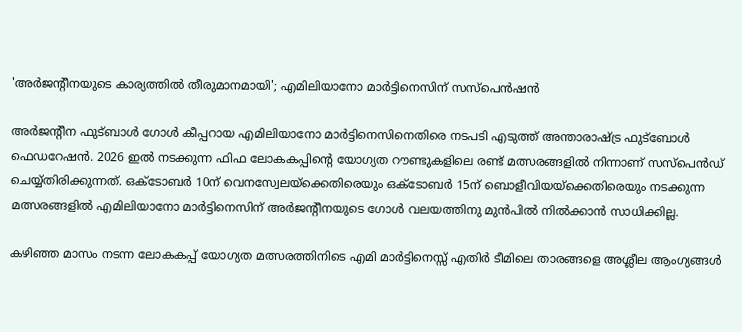'അർജന്റീനയുടെ കാര്യത്തിൽ തീരുമാനമായി'; എമിലിയാനോ മാർട്ടിനെസിന്‌ സസ്‌പെൻഷൻ

അർജന്റീന ഫുട്ബാൾ ഗോൾ കീപ്പറായ എമിലിയാനോ മാർട്ടിനെസിനെതിരെ നടപടി എടുത്ത് അന്താരാഷ്ട്ര ഫുട്ബോൾ ഫെഡറേഷൻ. 2026 ഇൽ നടക്കുന്ന ഫിഫ ലോകകപ്പിന്റെ യോഗ്യത റൗണ്ടുകളിലെ രണ്ട് മത്സരങ്ങളിൽ നിന്നാണ് സസ്‌പെൻഡ് ചെയ്യ്തിരിക്കുന്നത്. ഒക്ടോബർ 10ന് വെനസ്വേലയ്ക്കെതിരെയും ഒക്ടോബർ 15ന് ബൊളീവിയയ്ക്കെതിരെയും നടക്കുന്ന മത്സരങ്ങളിൽ എമിലിയാനോ മാർട്ടിനെസിന്‌ അർജന്റീനയുടെ ഗോൾ വലയത്തിനു മുൻപിൽ നിൽക്കാൻ സാധിക്കില്ല.

കഴിഞ്ഞ മാസം നടന്ന ലോകകപ്പ് യോഗ്യത മത്സരത്തിനിടെ എമി മാർട്ടിനെസ്സ് എതിർ ടീമിലെ താരങ്ങളെ അശ്ലീല ആംഗ്യങ്ങൾ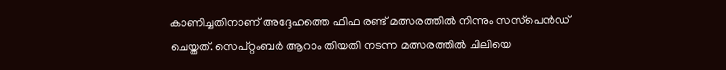കാണിച്ചതിനാണ് അദ്ദേഹത്തെ ഫിഫ രണ്ട് മത്സരത്തിൽ നിന്നും സസ്‌പെൻഡ് ചെയ്തത്. സെപ്റ്റംബർ ആറാം തിയതി നടന്ന മത്സരത്തിൽ ചിലിയെ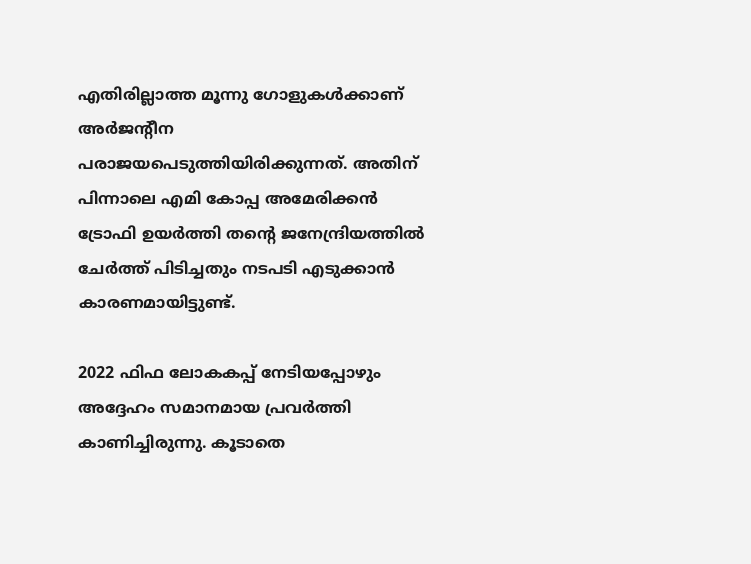എതിരില്ലാത്ത മൂന്നു ഗോളുകൾക്കാണ് അർജന്റീന പരാജയപെടുത്തിയിരിക്കുന്നത്. അതിന് പിന്നാലെ എമി കോപ്പ അമേരിക്കൻ ട്രോഫി ഉയർത്തി തന്റെ ജനേന്ദ്രിയത്തിൽ ചേർത്ത് പിടിച്ചതും നടപടി എടുക്കാൻ കാരണമായിട്ടുണ്ട്.

2022 ഫിഫ ലോകകപ്പ് നേടിയപ്പോഴും അദ്ദേഹം സമാനമായ പ്രവർത്തി കാണിച്ചിരുന്നു. കൂടാതെ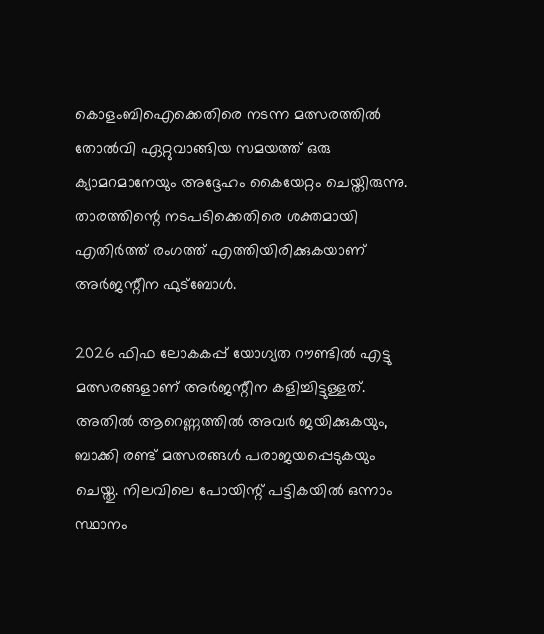കൊളംബിഐക്കെതിരെ നടന്ന മത്സരത്തിൽ തോൽവി ഏറ്റുവാങ്ങിയ സമയത്ത് ഒരു ക്യാമറമാനേയും അദ്ദേഹം കൈയേറ്റം ചെയ്തിരുന്നു. താരത്തിന്റെ നടപടിക്കെതിരെ ശക്തമായി എതിർത്ത് രംഗത്ത് എത്തിയിരിക്കുകയാണ് അർജന്റീന ഫുട്ബോൾ.

2026 ഫിഫ ലോകകപ്പ് യോഗ്യത റൗണ്ടിൽ എട്ടു മത്സരങ്ങളാണ് അർജന്റീന കളിച്ചിട്ടുള്ളത്. അതിൽ ആറെണ്ണത്തിൽ അവർ ജയിക്കുകയും, ബാക്കി രണ്ട് മത്സരങ്ങൾ പരാജയപ്പെടുകയും ചെയ്തു. നിലവിലെ പോയിന്റ് പട്ടികയിൽ ഒന്നാം സ്ഥാനം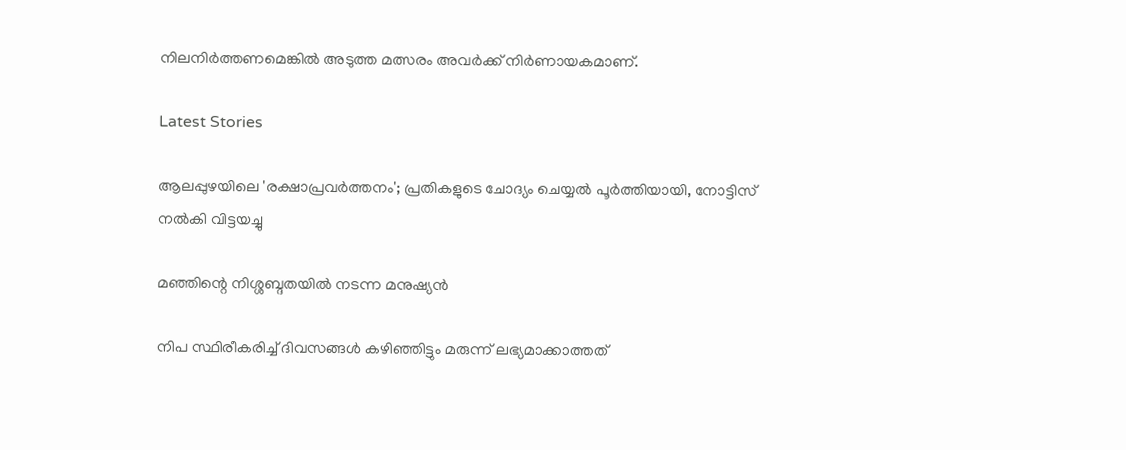നിലനിർത്തണമെങ്കിൽ അടുത്ത മത്സരം അവർക്ക് നിർണായകമാണ്.

Latest Stories

ആലപ്പുഴയിലെ 'രക്ഷാപ്രവർത്തനം'; പ്രതികളുടെ ചോദ്യം ചെയ്യൽ പൂർത്തിയായി, നോട്ടിസ് നൽകി വിട്ടയച്ചു

മഞ്ഞിന്റെ നിശ്ശബ്ദതയിൽ നടന്ന മനുഷ്യൻ

നിപ സ്ഥിരീകരിച്ച് ദിവസങ്ങൾ കഴിഞ്ഞിട്ടും മരുന്ന് ലഭ്യമാക്കാത്തത്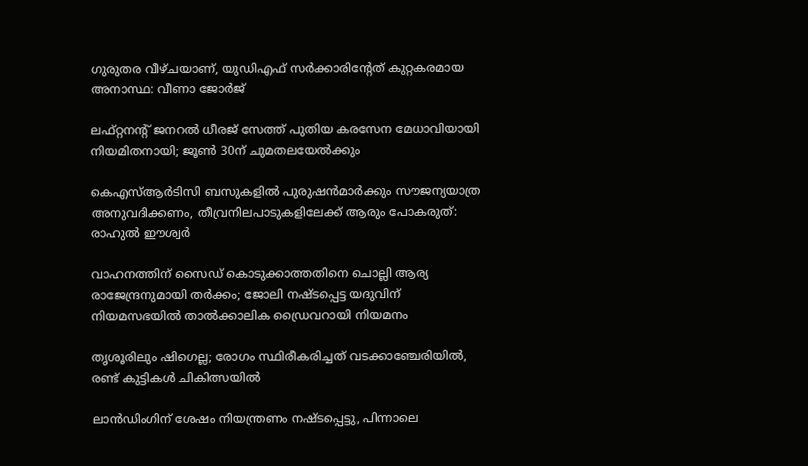ഗുരുതര വീഴ്ചയാണ്, യുഡിഎഫ് സർക്കാരിന്റേത് കുറ്റകരമായ അനാസ്ഥ: വീണാ ജോർജ്

ലഫ്റ്റനന്റ് ജനറൽ ധീരജ് സേത്ത് പുതിയ കരസേന മേധാവിയായി നിയമിതനായി; ജൂൺ 30ന് ചുമതലയേൽക്കും

കെഎസ്ആർടിസി ബസുകളിൽ പുരുഷൻമാർക്കും സൗജന്യയാത്ര അനുവദിക്കണം, തീവ്രനിലപാടുകളിലേക്ക് ആരും പോകരുത്: രാഹുൽ ഈശ്വർ

വാഹനത്തിന് സൈഡ് കൊടുക്കാത്തതിനെ ചൊല്ലി ആര്യ രാജേന്ദ്രനുമായി തർക്കം; ജോലി നഷ്ടപ്പെട്ട യദുവിന് നിയമസഭയിൽ താൽക്കാലിക ഡ്രൈവറായി നിയമനം

തൃശൂരിലും ഷിഗെല്ല; രോഗം സ്ഥിരീകരിച്ചത് വടക്കാഞ്ചേരിയിൽ, രണ്ട് കുട്ടികൾ ചികിത്സയിൽ

ലാൻഡിംഗിന് ശേഷം നിയന്ത്രണം നഷ്ടപ്പെട്ടു, പിന്നാലെ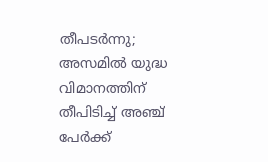തീപടർന്നു; അസമിൽ യുദ്ധ വിമാനത്തിന് തീപിടിച്ച് അഞ്ച് പേർക്ക്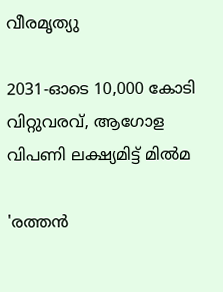വീരമൃത്യു

2031-ഓടെ 10,000 കോടി വിറ്റുവരവ്, ആഗോള വിപണി ലക്ഷ്യമിട്ട് മിൽമ

'രത്തൻ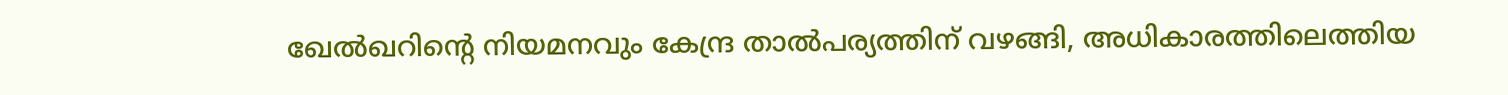ഖേൽഖറിന്റെ നിയമനവും കേന്ദ്ര താൽപര്യത്തിന് വഴങ്ങി, അധികാരത്തിലെത്തിയ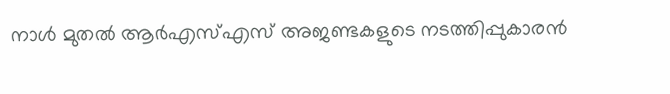നാൾ മുതൽ ആർഎസ്എസ് അജണ്ടകളുടെ നടത്തിപ്പുകാരൻ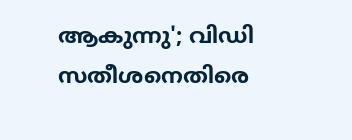ആകുന്നു'; വിഡി സതീശനെതിരെ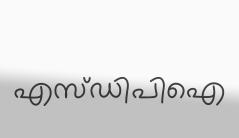എസ്ഡിപിഐ